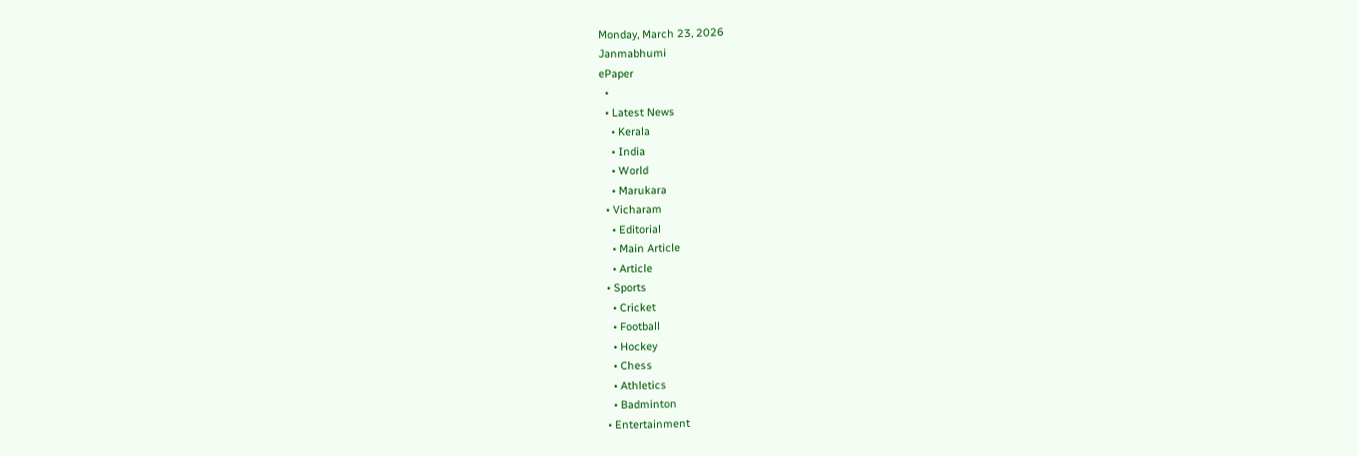Monday, March 23, 2026
Janmabhumi
ePaper
  •
  • Latest News
    • Kerala
    • India
    • World
    • Marukara
  • Vicharam
    • Editorial
    • Main Article
    • Article
  • Sports
    • Cricket
    • Football
    • Hockey
    • Chess
    • Athletics
    • Badminton
  • Entertainment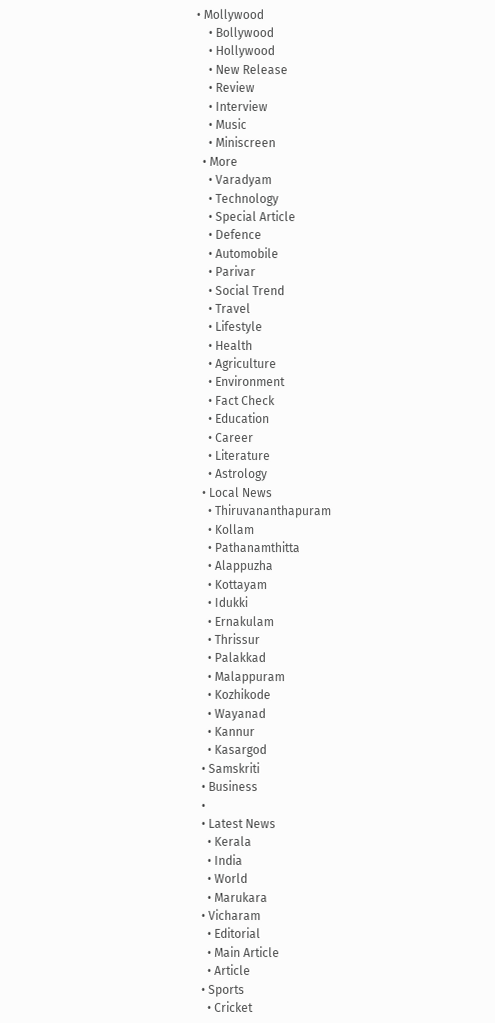• Mollywood
    • Bollywood
    • Hollywood
    • New Release
    • Review
    • Interview
    • Music
    • Miniscreen
  • More
    • Varadyam
    • Technology
    • Special Article
    • Defence
    • Automobile
    • Parivar
    • Social Trend
    • Travel
    • Lifestyle
    • Health
    • Agriculture
    • Environment
    • Fact Check
    • Education
    • Career
    • Literature
    • Astrology
  • Local News
    • Thiruvananthapuram
    • Kollam
    • Pathanamthitta
    • Alappuzha
    • Kottayam
    • Idukki
    • Ernakulam
    • Thrissur
    • Palakkad
    • Malappuram
    • Kozhikode
    • Wayanad
    • Kannur
    • Kasargod
  • Samskriti
  • Business
  •
  • Latest News
    • Kerala
    • India
    • World
    • Marukara
  • Vicharam
    • Editorial
    • Main Article
    • Article
  • Sports
    • Cricket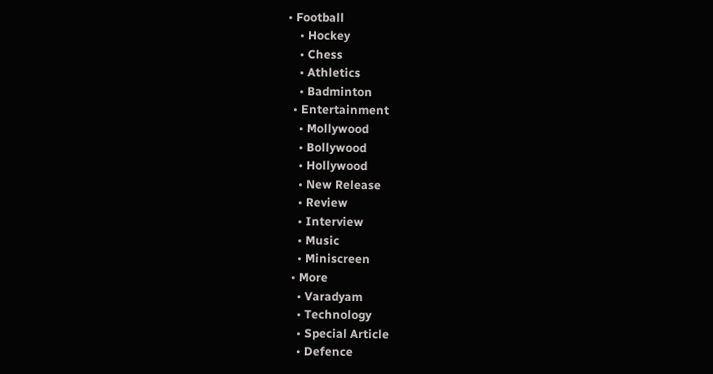• Football
    • Hockey
    • Chess
    • Athletics
    • Badminton
  • Entertainment
    • Mollywood
    • Bollywood
    • Hollywood
    • New Release
    • Review
    • Interview
    • Music
    • Miniscreen
  • More
    • Varadyam
    • Technology
    • Special Article
    • Defence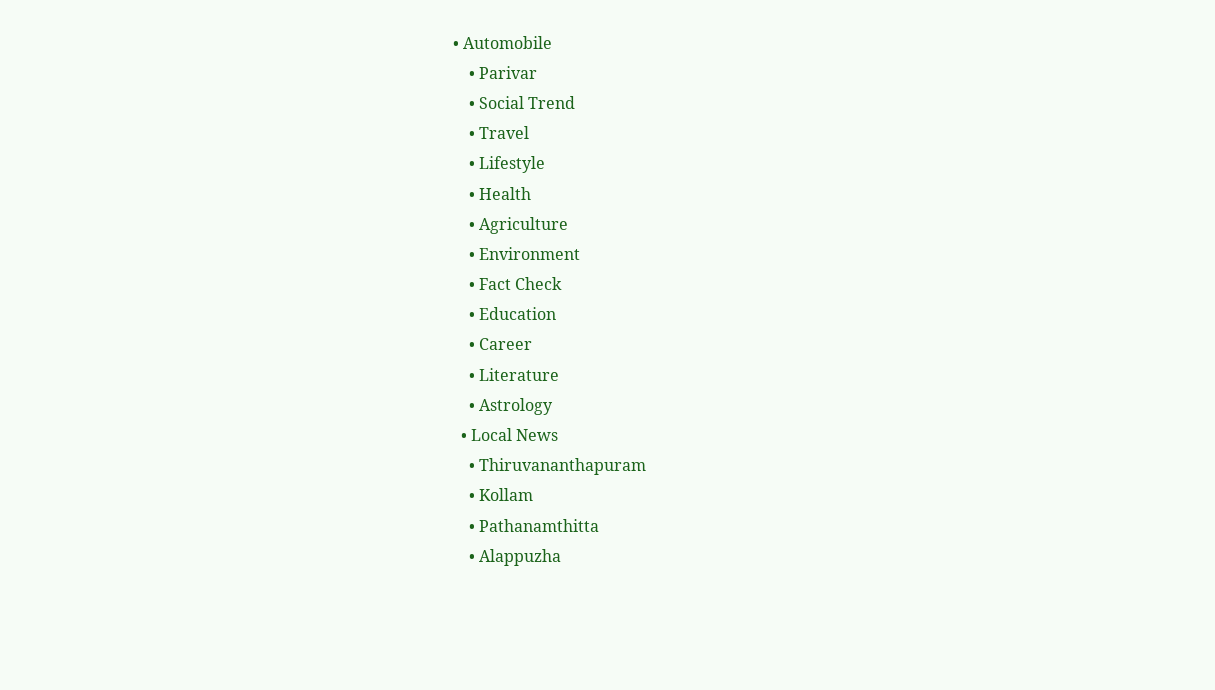• Automobile
    • Parivar
    • Social Trend
    • Travel
    • Lifestyle
    • Health
    • Agriculture
    • Environment
    • Fact Check
    • Education
    • Career
    • Literature
    • Astrology
  • Local News
    • Thiruvananthapuram
    • Kollam
    • Pathanamthitta
    • Alappuzha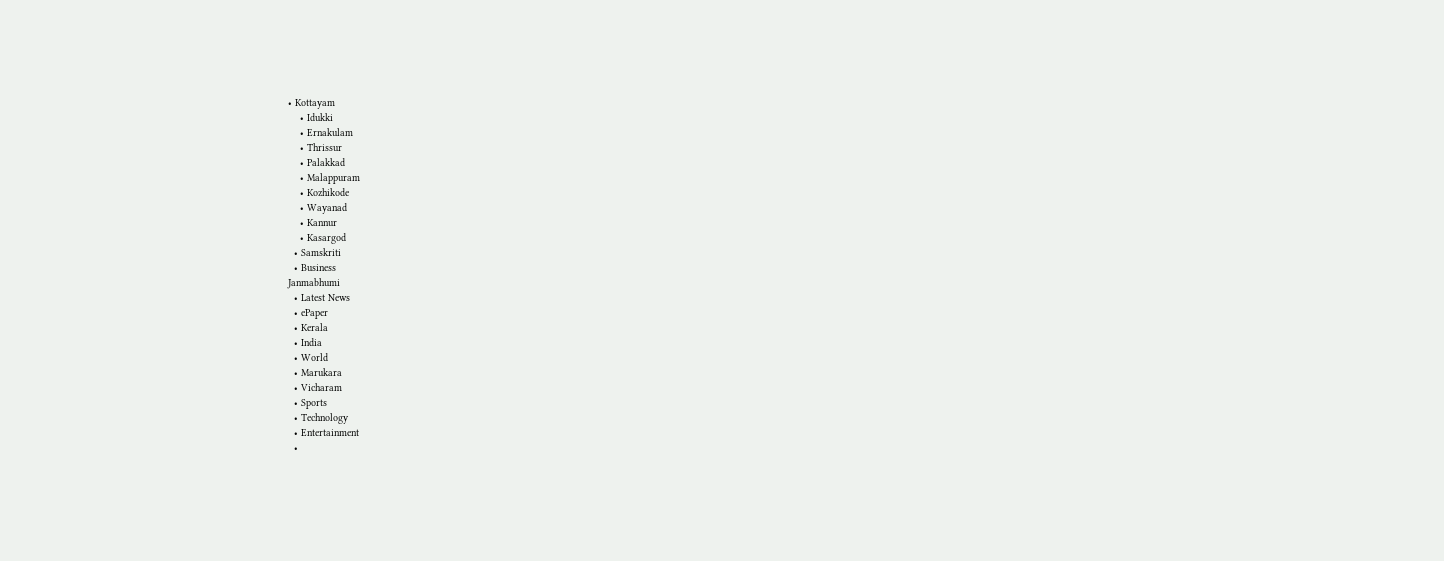• Kottayam
    • Idukki
    • Ernakulam
    • Thrissur
    • Palakkad
    • Malappuram
    • Kozhikode
    • Wayanad
    • Kannur
    • Kasargod
  • Samskriti
  • Business
Janmabhumi
  • Latest News
  • ePaper
  • Kerala
  • India
  • World
  • Marukara
  • Vicharam
  • Sports
  • Technology
  • Entertainment
  •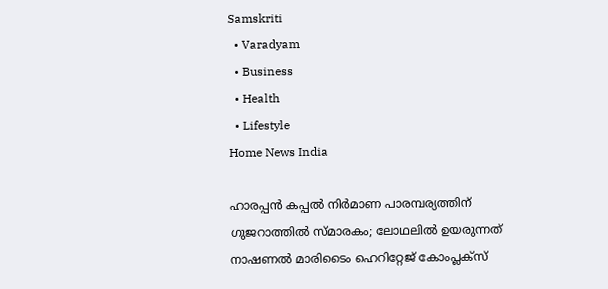Samskriti
  • Varadyam
  • Business
  • Health
  • Lifestyle
Home News India

ഹാരപ്പന്‍ കപ്പല്‍ നിര്‍മാണ പാരമ്പര്യത്തിന് ഗുജറാത്തില്‍ സ്മാരകം; ലോഥലില്‍ ഉയരുന്നത് നാഷണല്‍ മാരിടൈം ഹെറിറ്റേജ് കോംപ്ലക്‌സ്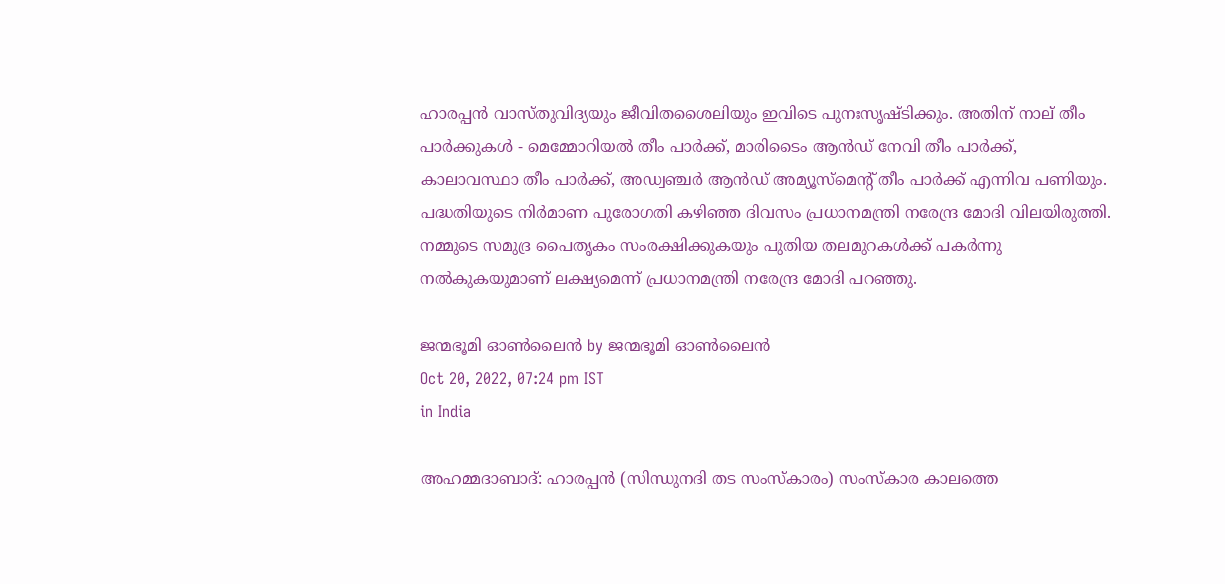ഹാരപ്പന്‍ വാസ്തുവിദ്യയും ജീവിതശൈലിയും ഇവിടെ പുനഃസൃഷ്ടിക്കും. അതിന് നാല് തീം പാര്‍ക്കുകള്‍ - മെമ്മോറിയല്‍ തീം പാര്‍ക്ക്, മാരിടൈം ആന്‍ഡ് നേവി തീം പാര്‍ക്ക്, കാലാവസ്ഥാ തീം പാര്‍ക്ക്, അഡ്വഞ്ചര്‍ ആന്‍ഡ് അമ്യൂസ്‌മെന്റ് തീം പാര്‍ക്ക് എന്നിവ പണിയും. പദ്ധതിയുടെ നിര്‍മാണ പുരോഗതി കഴിഞ്ഞ ദിവസം പ്രധാനമന്ത്രി നരേന്ദ്ര മോദി വിലയിരുത്തി. നമ്മുടെ സമുദ്ര പൈതൃകം സംരക്ഷിക്കുകയും പുതിയ തലമുറകള്‍ക്ക് പകര്‍ന്നു നല്‍കുകയുമാണ് ലക്ഷ്യമെന്ന് പ്രധാനമന്ത്രി നരേന്ദ്ര മോദി പറഞ്ഞു.

ജന്മഭൂമി ഓണ്‍ലൈന്‍ by ജന്മഭൂമി ഓണ്‍ലൈന്‍
Oct 20, 2022, 07:24 pm IST
in India

അഹമ്മദാബാദ്: ഹാരപ്പന്‍ (സിന്ധുനദി തട സംസ്‌കാരം) സംസ്‌കാര കാലത്തെ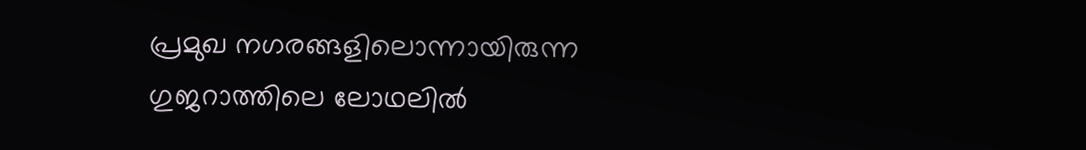പ്രമുഖ നഗരങ്ങളിലൊന്നായിരുന്ന ഗുജറാത്തിലെ ലോഥലില്‍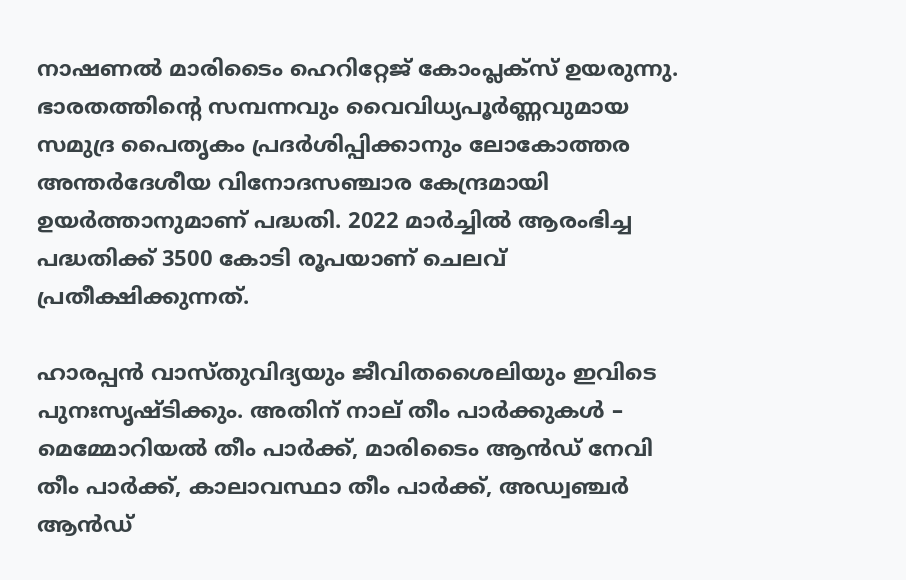നാഷണല്‍ മാരിടൈം ഹെറിറ്റേജ് കോംപ്ലക്‌സ് ഉയരുന്നു. ഭാരതത്തിന്റെ സമ്പന്നവും വൈവിധ്യപൂര്‍ണ്ണവുമായ സമുദ്ര പൈതൃകം പ്രദര്‍ശിപ്പിക്കാനും ലോകോത്തര അന്തര്‍ദേശീയ വിനോദസഞ്ചാര കേന്ദ്രമായി ഉയര്‍ത്താനുമാണ് പദ്ധതി. 2022 മാര്‍ച്ചില്‍ ആരംഭിച്ച പദ്ധതിക്ക് 3500 കോടി രൂപയാണ് ചെലവ് പ്രതീക്ഷിക്കുന്നത്.

ഹാരപ്പന്‍ വാസ്തുവിദ്യയും ജീവിതശൈലിയും ഇവിടെ പുനഃസൃഷ്ടിക്കും. അതിന് നാല് തീം പാര്‍ക്കുകള്‍ – മെമ്മോറിയല്‍ തീം പാര്‍ക്ക്, മാരിടൈം ആന്‍ഡ് നേവി തീം പാര്‍ക്ക്, കാലാവസ്ഥാ തീം പാര്‍ക്ക്, അഡ്വഞ്ചര്‍ ആന്‍ഡ്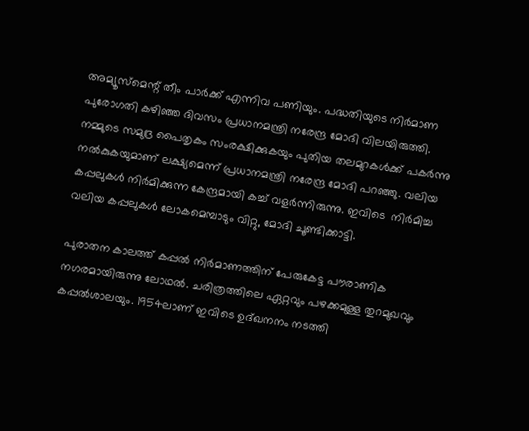അമ്യൂസ്‌മെന്റ് തീം പാര്‍ക്ക് എന്നിവ പണിയും. പദ്ധതിയുടെ നിര്‍മാണ പുരോഗതി കഴിഞ്ഞ ദിവസം പ്രധാനമന്ത്രി നരേന്ദ്ര മോദി വിലയിരുത്തി. നമ്മുടെ സമുദ്ര പൈതൃകം സംരക്ഷിക്കുകയും പുതിയ തലമുറകള്‍ക്ക് പകര്‍ന്നു നല്‍കുകയുമാണ് ലക്ഷ്യമെന്ന് പ്രധാനമന്ത്രി നരേന്ദ്ര മോദി പറഞ്ഞു. വലിയ കപ്പലുകള്‍ നിര്‍മിക്കുന്ന കേന്ദ്രമായി കച്ച് വളര്‍ന്നിരുന്നു. ഇവിടെ  നിര്‍മിച്ച വലിയ കപ്പലുകള്‍ ലോകമെമ്പാടും വിറ്റു, മോദി ചൂണ്ടിക്കാട്ടി.

പുരാതന കാലത്ത് കപ്പല്‍ നിര്‍മാണത്തിന് പേരുകേട്ട പൗരാണിക നഗരമായിരുന്നു ലോഥല്‍. ചരിത്രത്തിലെ ഏറ്റവും പഴക്കമുള്ള തുറമുഖവും കപ്പല്‍ശാലയും. 1954ലാണ് ഇവിടെ ഉദ്ഖനനം നടത്തി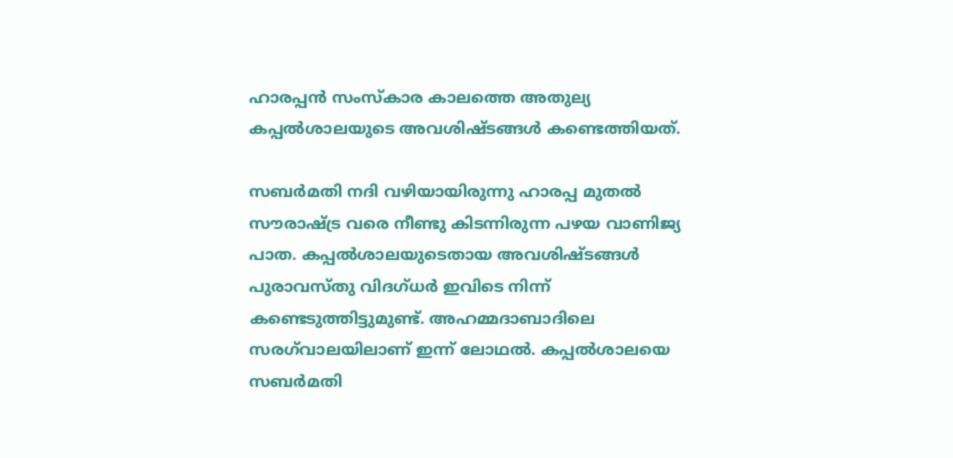ഹാരപ്പന്‍ സംസ്‌കാര കാലത്തെ അതുല്യ കപ്പല്‍ശാലയുടെ അവശിഷ്ടങ്ങള്‍ കണ്ടെത്തിയത്.

സബര്‍മതി നദി വഴിയായിരുന്നു ഹാരപ്പ മുതല്‍ സൗരാഷ്‌ട്ര വരെ നീണ്ടു കിടന്നിരുന്ന പഴയ വാണിജ്യ പാത. കപ്പല്‍ശാലയുടെതായ അവശിഷ്ടങ്ങള്‍ പുരാവസ്തു വിദഗ്ധര്‍ ഇവിടെ നിന്ന് കണ്ടെടുത്തിട്ടുമുണ്ട്. അഹമ്മദാബാദിലെ സരഗ്‌വാലയിലാണ് ഇന്ന് ലോഥല്‍. കപ്പല്‍ശാലയെ സബര്‍മതി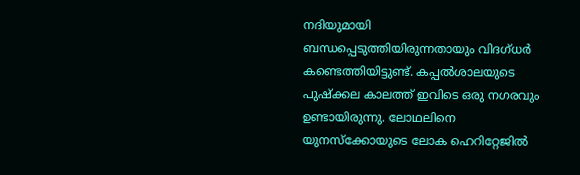നദിയുമായി ബന്ധപ്പെടുത്തിയിരുന്നതായും വിദഗ്ധര്‍ കണ്ടെത്തിയിട്ടുണ്ട്. കപ്പല്‍ശാലയുടെ പുഷ്‌ക്കല കാലത്ത് ഇവിടെ ഒരു നഗരവും ഉണ്ടായിരുന്നു. ലോഥലിനെ യുനസ്‌ക്കോയുടെ ലോക ഹെറിറ്റേജില്‍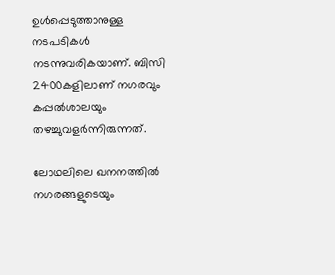ഉള്‍പ്പെടുത്താനുള്ള നടപടികള്‍ നടന്നുവരികയാണ്. ബിസി 2400കളിലാണ് നഗരവും കപ്പല്‍ശാലയും തഴച്ചുവളര്‍ന്നിരുന്നത്.

ലോഥലിലെ ഖനനത്തില്‍ നഗരങ്ങളുടെയും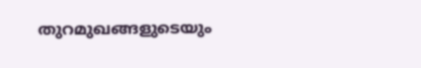തുറമുഖങ്ങളുടെയും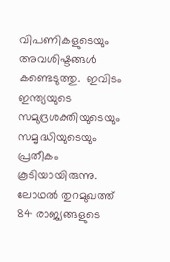വിപണികളുടെയും അവശിഷ്ടങ്ങള്‍ കണ്ടെടുത്തു.  ഇവിടം  ഇന്ത്യയുടെ സമുദ്രശക്തിയുടെയും സമൃദ്ധിയുടെയും പ്രതീകം കൂടിയായിരുന്നു. ലോഥല്‍ തുറമുഖത്ത്  84 രാജ്യങ്ങളുടെ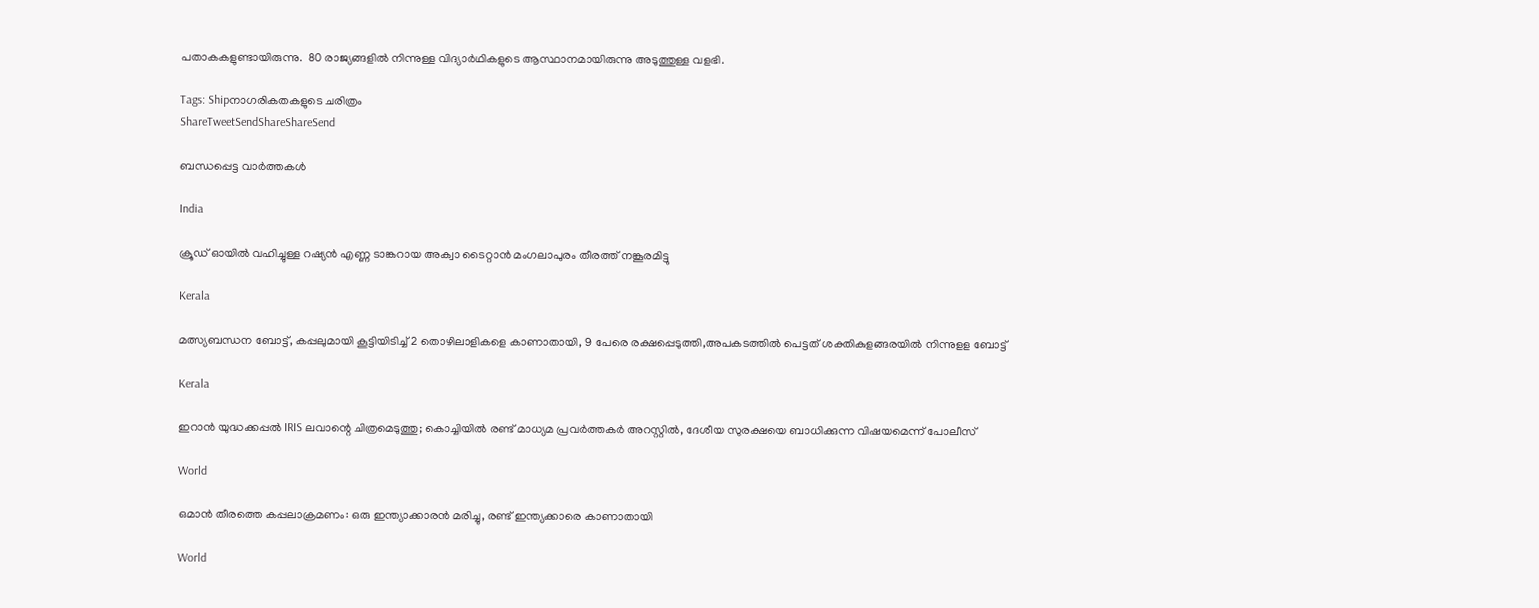പതാകകളുണ്ടായിരുന്നു.  80 രാജ്യങ്ങളില്‍ നിന്നുള്ള വിദ്യാര്‍ഥികളുടെ ആസ്ഥാനമായിരുന്നു അടുത്തുള്ള വളഭി.

Tags: Shipനാഗരികതകളുടെ ചരിത്രം
ShareTweetSendShareShareSend

ബന്ധപ്പെട്ട വാര്‍ത്തകള്‍

India

ക്രൂഡ് ഓയില്‍ വഹിച്ചുള്ള റഷ്യന്‍ എണ്ണ ടാങ്കറായ അക്വാ ടൈറ്റാന്‍ മംഗലാപുരം തീരത്ത് നങ്കൂരമിട്ടു

Kerala

മത്സ്യബന്ധന ബോട്ട്, കപ്പലുമായി കൂട്ടിയിടിച്ച് 2 തൊഴിലാളികളെ കാണാതായി, 9 പേരെ രക്ഷപ്പെടുത്തി,അപകടത്തില്‍ പെട്ടത് ശക്തികുളങ്ങരയില്‍ നിന്നുളള ബോട്ട്

Kerala

ഇറാൻ യുദ്ധക്കപ്പൽ IRIS ലവാന്റെ ചിത്രമെടുത്തു; കൊച്ചിയിൽ രണ്ട് മാധ്യമ പ്രവർത്തകർ അറസ്റ്റിൽ, ദേശീയ സുരക്ഷയെ ബാധിക്കുന്ന വിഷയമെന്ന് പോലീസ്

World

ഒമാന്‍ തീരത്തെ കപ്പലാക്രമണം: ഒരു ഇന്ത്യാക്കാരന്‍ മരിച്ചു, രണ്ട് ഇന്ത്യക്കാരെ കാണാതായി

World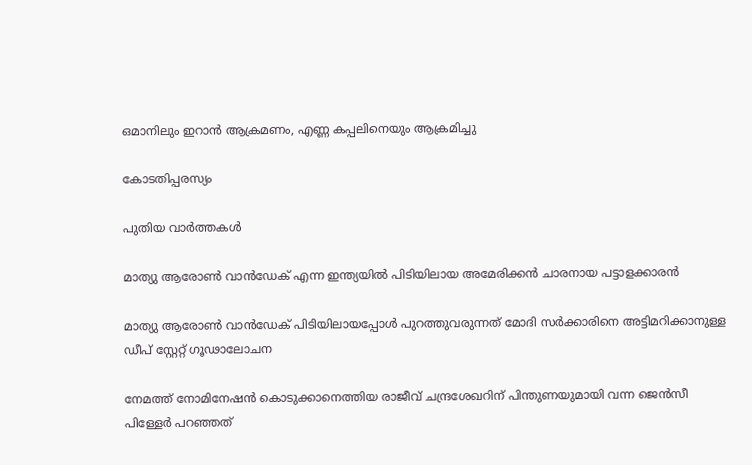ഒമാനിലും ഇറാന്‍ ആക്രമണം, എണ്ണ കപ്പലിനെയും ആക്രമിച്ചു

കോടതിപ്പരസ്യം

പുതിയ വാര്‍ത്തകള്‍

മാത്യു ആരോണ്‍ വാന്‍ഡേക് എന്ന ഇന്ത്യയില്‍ പിടിയിലായ അമേരിക്കന്‍ ചാരനായ പട്ടാളക്കാരന്‍

മാത്യു ആരോണ്‍ വാന്‍ഡേക് പിടിയിലായപ്പോള്‍ പുറത്തുവരുന്നത് മോദി സര്‍ക്കാരിനെ അട്ടിമറിക്കാനുള്ള ഡീപ് സ്റ്റേറ്റ് ഗൂഢാലോചന

നേമത്ത് നോമിനേഷന്‍ കൊടുക്കാനെത്തിയ രാജീവ് ചന്ദ്രശേഖറിന് പിന്തുണയുമായി വന്ന ജെന്‍സീ പിള്ളേര്‍ പറഞ്ഞത്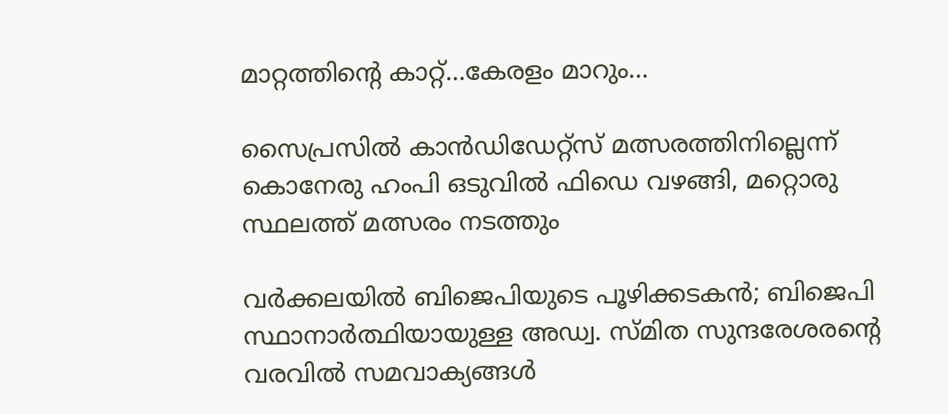മാറ്റത്തിന്റെ കാറ്റ്…കേരളം മാറും…

സൈപ്രസില്‍ കാന്‍ഡിഡേറ്റ്സ് മത്സരത്തിനില്ലെന്ന് കൊനേരു ഹംപി ഒടുവില്‍ ഫിഡെ വഴങ്ങി, മറ്റൊരു സ്ഥലത്ത് മത്സരം നടത്തും

വർക്കലയില്‍ ബിജെപിയുടെ പൂഴിക്കടകന്‍; ബിജെപി സ്ഥാനാർത്ഥിയായുള്ള അഡ്വ. സ്മിത സുന്ദരേശരന്റെ വരവില്‍ സമവാക്യങ്ങള്‍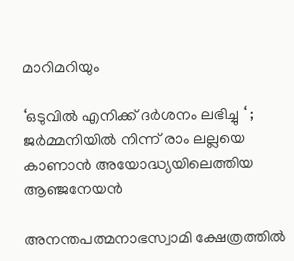മാറിമറിയും

‘ഒടുവിൽ എനിക്ക് ദർശനം ലഭിച്ചു ‘ ; ജർമ്മനിയിൽ നിന്ന് രാം ലല്ലയെ കാണാൻ അയോദ്ധ്യയിലെത്തിയ ആഞ്ജനേയൻ

അനന്തപത്മനാഭസ്വാമി ക്ഷേത്രത്തില്‍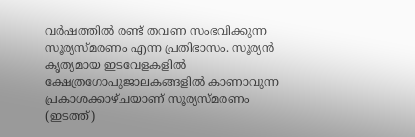വര്‍ഷത്തില്‍ രണ്ട് തവണ സംഭവിക്കുന്ന സൂര്യസ്മരണം എന്ന പ്രതിഭാസം. സൂര്യന്‍ കൃത്യമായ ഇടവേളകളില്‍ ക്ഷേത്രഗോപുജാലകങ്ങളില്‍ കാണാവുന്ന പ്രകാശക്കാഴ്ചയാണ് സൂര്യസ്മരണം (ഇടത്ത്)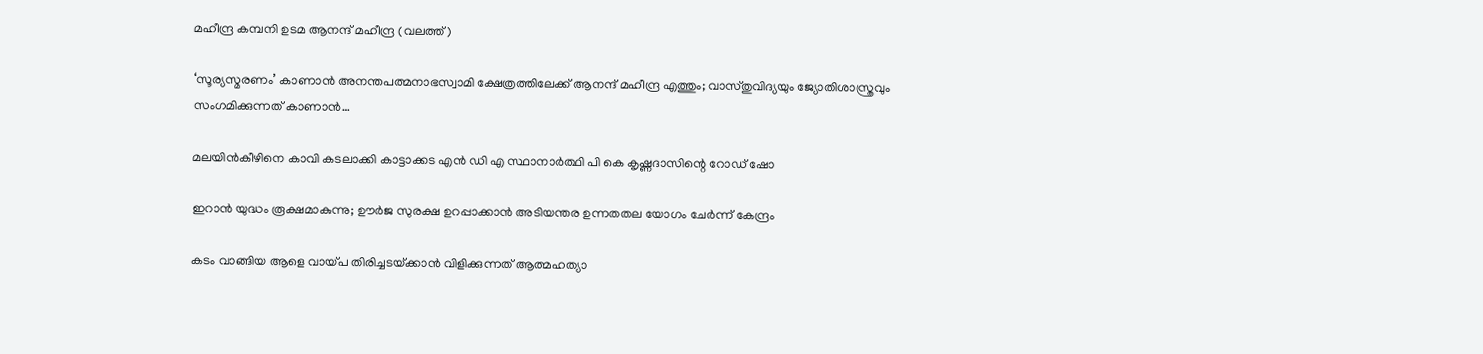മഹീന്ദ്ര കമ്പനി ഉടമ ആനന്ദ് മഹീന്ദ്ര (വലത്ത്)

‘സൂര്യസ്മരണം’ കാണാന്‍ അനന്തപത്മനാഭസ്വാമി ക്ഷേത്രത്തിലേക്ക് ആനന്ദ് മഹീന്ദ്ര എത്തും; വാസ്തുവിദ്യയും ജ്യോതിശാസ്ത്രവും സംഗമിക്കുന്നത് കാണാന്‍…

മലയിന്‍കീഴിനെ കാവി കടലാക്കി കാട്ടാക്കട എന്‍ ഡി എ സ്ഥാനാര്‍ത്ഥി പി കെ കൃഷ്ണദാസിന്റെ റോഡ് ഷോ

ഇറാന്‍ യുദ്ധം രൂക്ഷമാകുന്നു; ഊർജ സുരക്ഷ ഉറപ്പാക്കാൻ അടിയന്തര ഉന്നതതല യോഗം ചേർന്ന് കേന്ദ്രം

കടം വാങ്ങിയ ആളെ വായ്‌പ തിരിച്ചടയ്‌ക്കാൻ വിളിക്കുന്നത് ആത്മഹത്യാ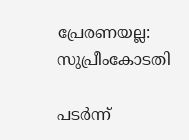പ്രേരണയല്ല: സുപ്രീംകോടതി

പടർന്ന്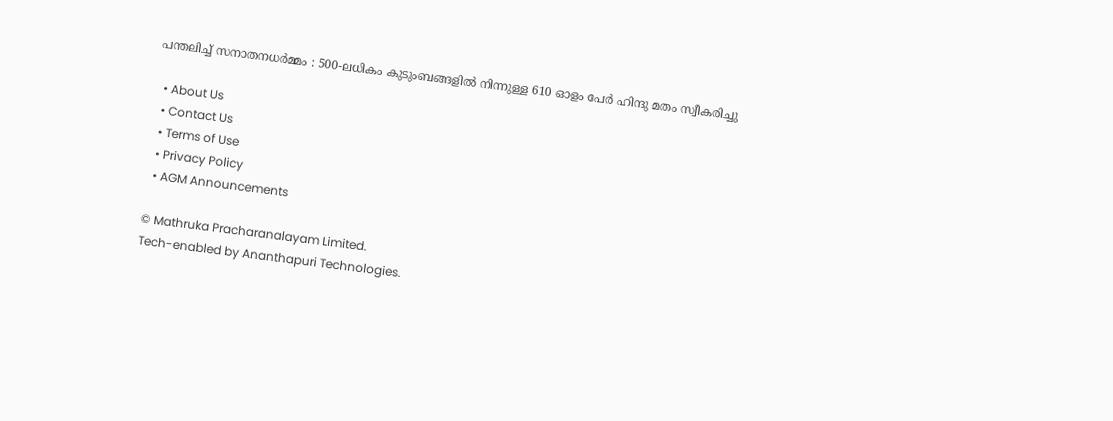പന്തലിച്ച് സനാതനധർമ്മം : 500-ലധികം കുടുംബങ്ങളിൽ നിന്നുള്ള 610 ഓളം പേർ ഹിന്ദു മതം സ്വീകരിച്ചു

  • About Us
  • Contact Us
  • Terms of Use
  • Privacy Policy
  • AGM Announcements

© Mathruka Pracharanalayam Limited.
Tech-enabled by Ananthapuri Technologies.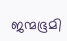ജന്മഭൂമി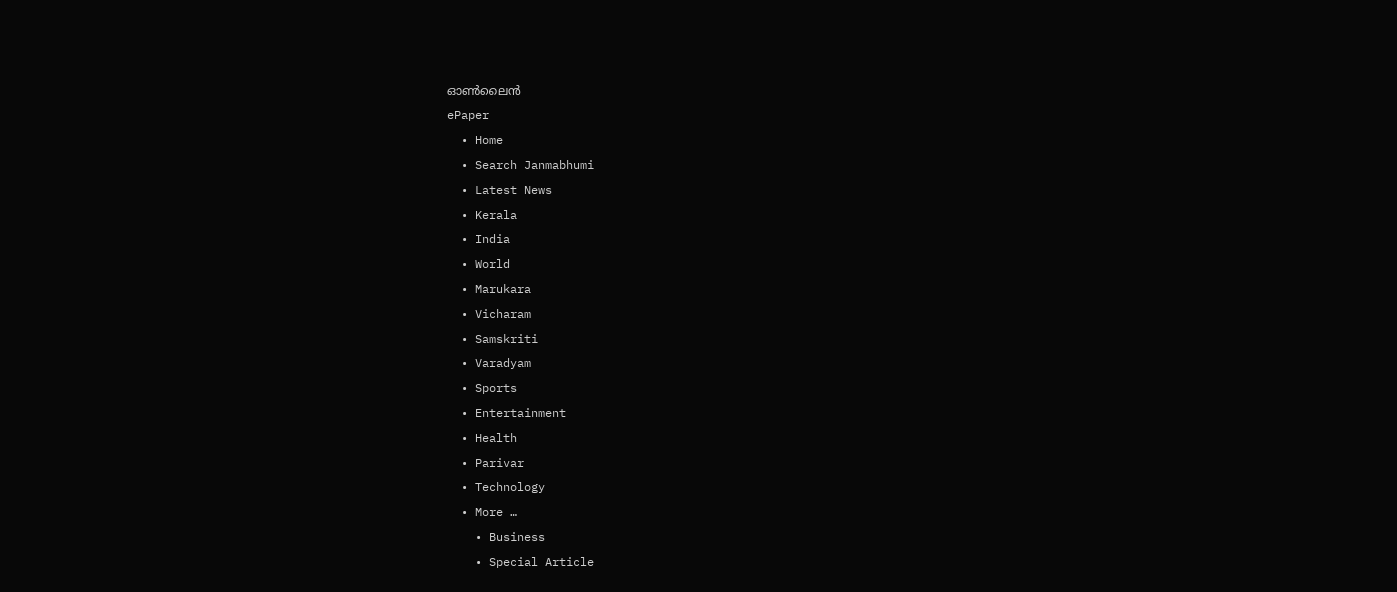ഓണ്‍ലൈന്‍
ePaper
  • Home
  • Search Janmabhumi
  • Latest News
  • Kerala
  • India
  • World
  • Marukara
  • Vicharam
  • Samskriti
  • Varadyam
  • Sports
  • Entertainment
  • Health
  • Parivar
  • Technology
  • More …
    • Business
    • Special Article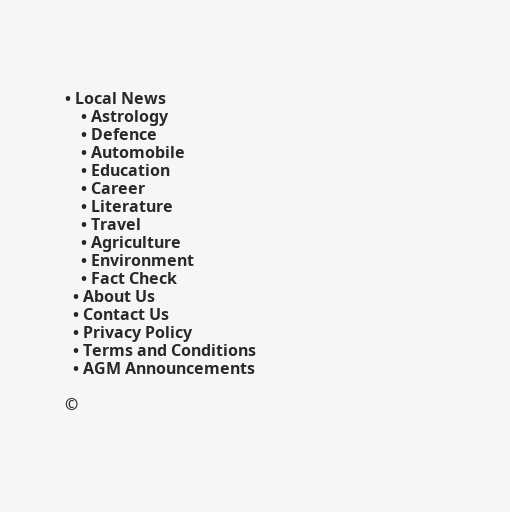• Local News
    • Astrology
    • Defence
    • Automobile
    • Education
    • Career
    • Literature
    • Travel
    • Agriculture
    • Environment
    • Fact Check
  • About Us
  • Contact Us
  • Privacy Policy
  • Terms and Conditions
  • AGM Announcements

©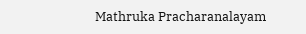Mathruka Pracharanalayam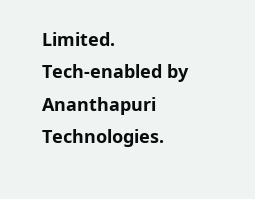Limited.
Tech-enabled by Ananthapuri Technologies.